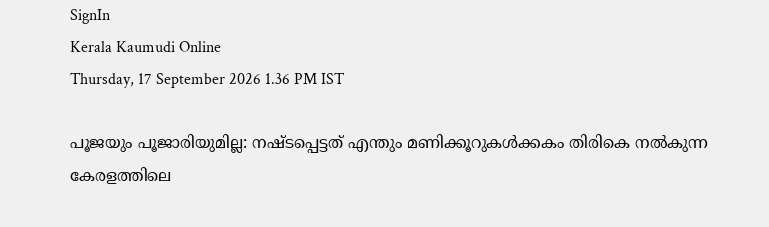SignIn
Kerala Kaumudi Online
Thursday, 17 September 2026 1.36 PM IST

പൂജയും പൂജാരിയുമില്ല: നഷ്ടപ്പെട്ടത് എന്തും മണിക്കൂറുകൾക്കകം തിരികെ നൽകുന്ന കേരളത്തിലെ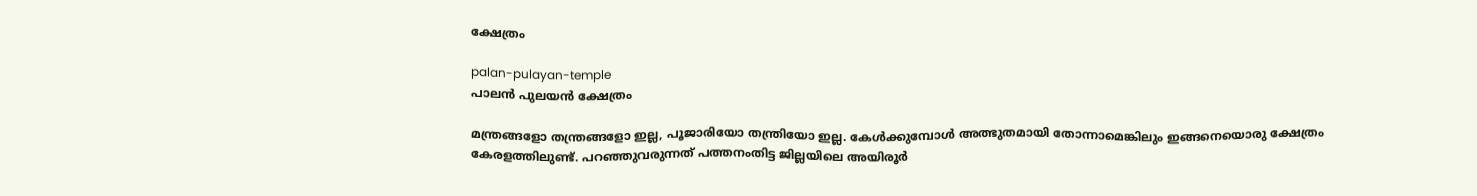ക്ഷേത്രം

palan-pulayan-temple
പാലൻ പുലയൻ ക്ഷേത്രം

മന്ത്രങ്ങളോ തന്ത്രങ്ങളോ ഇല്ല, പൂജാരിയോ തന്ത്രിയോ ഇല്ല. കേൾക്കുമ്പോൾ അത്ഭുതമായി തോന്നാമെങ്കിലും ഇങ്ങനെയൊരു ക്ഷേത്രം കേരളത്തിലുണ്ട്. പറഞ്ഞുവരുന്നത് പത്തനംതിട്ട ജില്ലയിലെ അയിരൂർ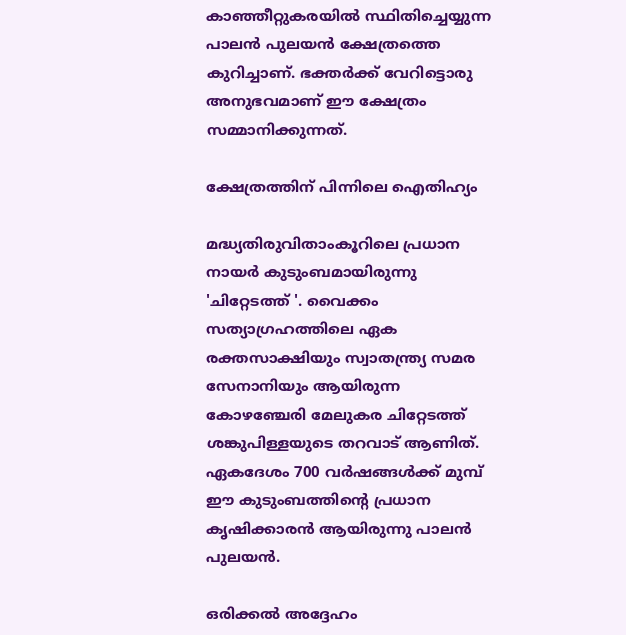കാഞ്ഞീറ്റുകരയിൽ സ്ഥിതിച്ചെയ്യുന്ന പാലൻ പുലയൻ ക്ഷേത്രത്തെ കുറിച്ചാണ്. ഭക്തർക്ക് വേറിട്ടൊരു അനുഭവമാണ് ഈ ക്ഷേത്രം സമ്മാനിക്കുന്നത്.

ക്ഷേത്രത്തിന് പിന്നിലെ ഐതിഹ്യം

മദ്ധ്യതിരുവിതാംകൂറിലെ പ്രധാന നായർ കുടുംബമായിരുന്നു 'ചിറ്റേടത്ത് '. വൈക്കം സത്യാഗ്രഹത്തിലെ ഏക രക്തസാക്ഷിയും സ്വാതന്ത്ര്യ സമര സേനാനിയും ആയിരുന്ന കോഴഞ്ചേരി മേലുകര ചിറ്റേടത്ത് ശങ്കുപിള്ളയുടെ തറവാട് ആണിത്. ഏകദേശം 700 വർഷങ്ങൾക്ക് മുമ്പ് ഈ കുടുംബത്തിന്റെ പ്രധാന കൃഷിക്കാരൻ ആയിരുന്നു പാലൻ പുലയൻ.

ഒരിക്കൽ അദ്ദേഹം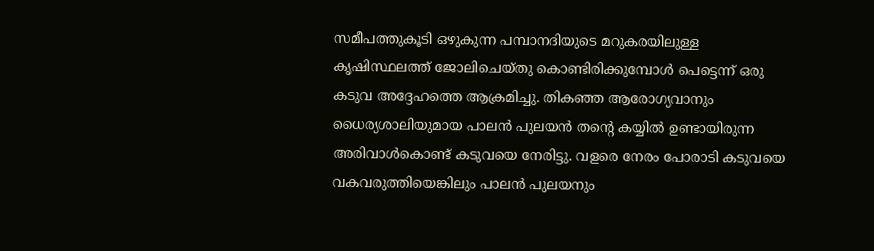സമീപത്തുകൂടി ഒഴുകുന്ന പമ്പാനദിയുടെ മറുകരയിലുള്ള കൃഷിസ്ഥലത്ത്‌ ജോലിചെയ്തു കൊണ്ടിരിക്കുമ്പോൾ പെട്ടെന്ന് ഒരു കടുവ അദ്ദേഹത്തെ ആക്രമിച്ചു. തികഞ്ഞ ആരോഗ്യവാനും ധൈര്യശാലിയുമായ പാലൻ പുലയൻ തന്റെ കയ്യിൽ ഉണ്ടായിരുന്ന അരിവാൾകൊണ്ട് കടുവയെ നേരിട്ടു. വളരെ നേരം പോരാടി കടുവയെ വകവരുത്തിയെങ്കിലും പാലൻ പുലയനും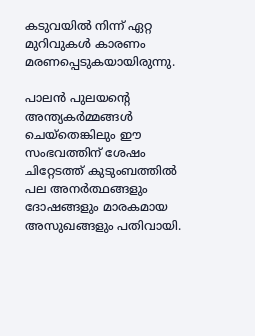കടുവയിൽ നിന്ന് ഏറ്റ മുറിവുകൾ കാരണം മരണപ്പെടുകയായിരുന്നു.

പാലൻ പുലയന്റെ അന്ത്യകർമ്മങ്ങൾ ചെയ്തെങ്കിലും ഈ സംഭവത്തിന് ശേഷം ചിറ്റേടത്ത് കുടുംബത്തിൽ പല അനർത്ഥങ്ങളും ദോഷങ്ങളും മാരകമായ അസുഖങ്ങളും പതിവായി.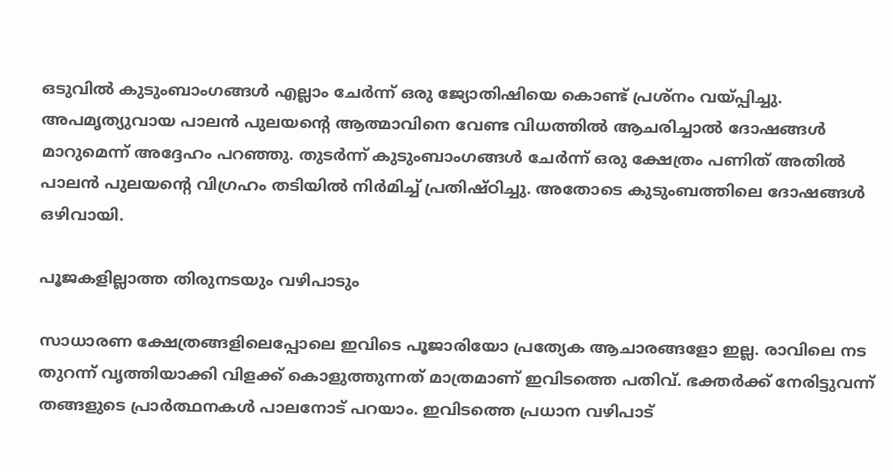ഒടുവിൽ കുടുംബാംഗങ്ങൾ എല്ലാം ചേർന്ന് ഒരു ജ്യോതിഷിയെ കൊണ്ട് പ്രശ്നം വയ്പ്പിച്ചു. അപമൃത്യുവായ പാലൻ പുലയന്റെ ആത്മാവിനെ വേണ്ട വിധത്തിൽ ആചരിച്ചാൽ ദോഷങ്ങൾ മാറുമെന്ന് അദ്ദേഹം പറഞ്ഞു. തുടർന്ന് കുടുംബാംഗങ്ങൾ ചേർന്ന് ഒരു ക്ഷേത്രം പണിത് അതിൽ പാലൻ പുലയന്റെ വിഗ്രഹം തടിയിൽ നിർമിച്ച്‌ പ്രതിഷ്ഠിച്ചു. അതോടെ കുടുംബത്തിലെ ദോഷങ്ങൾ ഒഴിവായി.

പൂജകളില്ലാത്ത തിരുനടയും വഴിപാടും

സാധാരണ ക്ഷേത്രങ്ങളിലെപ്പോലെ ഇവിടെ പൂജാരിയോ പ്രത്യേക ആചാരങ്ങളോ ഇല്ല. രാവിലെ നട തുറന്ന് വൃത്തിയാക്കി വിളക്ക് കൊളുത്തുന്നത് മാത്രമാണ് ഇവിടത്തെ പതിവ്. ഭക്തർക്ക് നേരിട്ടുവന്ന് തങ്ങളുടെ പ്രാർത്ഥനകൾ പാലനോട് പറയാം. ഇവിടത്തെ പ്രധാന വഴിപാട്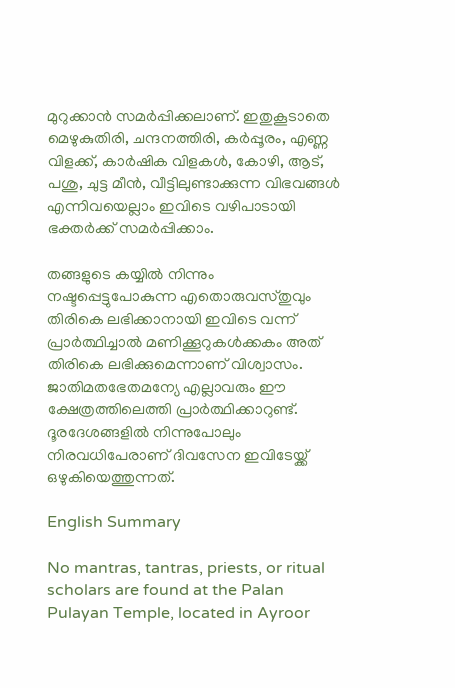മുറുക്കാൻ സമർ‌പ്പിക്കലാണ്. ഇതുകൂടാതെ മെഴുകുതിരി, ചന്ദനത്തിരി, കർപ്പൂരം, എണ്ണ വിളക്ക്, കാർഷിക വിളകൾ, കോഴി, ആട്, പശു, ചുട്ട മീൻ, വീട്ടിലുണ്ടാക്കുന്ന വിഭവങ്ങൾ എന്നിവയെല്ലാം ഇവിടെ വഴിപാടായി ഭക്തർക്ക് സമർപ്പിക്കാം.

തങ്ങളുടെ കയ്യിൽ നിന്നും നഷ്ടപ്പെട്ടുപോകുന്ന എതൊരുവസ്തുവും തിരികെ ലഭിക്കാനായി ഇവിടെ വന്ന് പ്രാ‌ർത്ഥിച്ചാൽ മണിക്കൂറുകൾക്കകം അത് തിരികെ ലഭിക്കുമെന്നാണ് വിശ്വാസം. ജാതിമതഭേതമന്യേ എല്ലാവരും ഈ ക്ഷേത്രത്തിലെത്തി പ്രാർത്ഥിക്കാറുണ്ട്. ദൂരദേശങ്ങളിൽ നിന്നുപോലും നിരവധിപേരാണ് ദിവസേന ഇവിടേയ്ക്ക് ഒഴുകിയെത്തുന്നത്.

English Summary

No mantras, tantras, priests, or ritual scholars are found at the Palan Pulayan Temple, located in Ayroor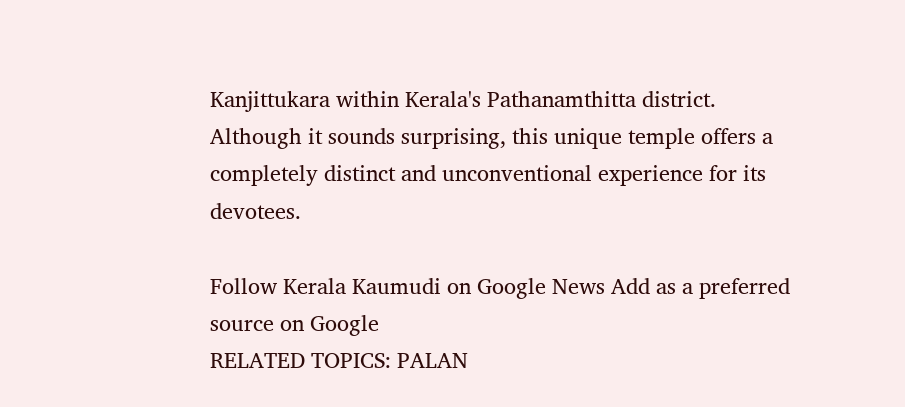Kanjittukara within Kerala's Pathanamthitta district. Although it sounds surprising, this unique temple offers a completely distinct and unconventional experience for its devotees.

Follow Kerala Kaumudi on Google News Add as a preferred source on Google
RELATED TOPICS: PALAN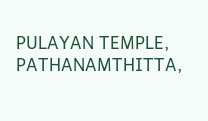PULAYAN TEMPLE, PATHANAMTHITTA,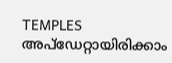TEMPLES
അപ്ഡേറ്റായിരിക്കാം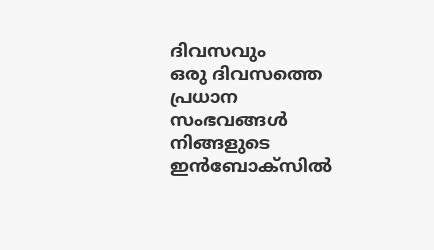ദിവസവും
ഒരു ദിവസത്തെ പ്രധാന സംഭവങ്ങൾ നിങ്ങളുടെ ഇൻബോക്സിൽ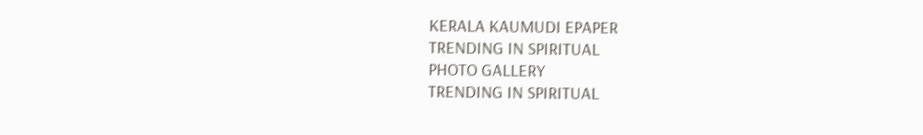KERALA KAUMUDI EPAPER
TRENDING IN SPIRITUAL
PHOTO GALLERY
TRENDING IN SPIRITUAL